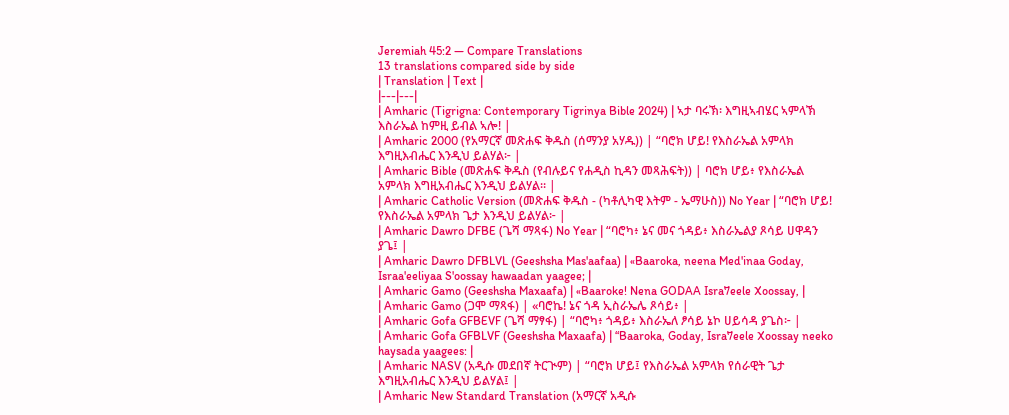Jeremiah 45:2 — Compare Translations
13 translations compared side by side
| Translation | Text |
|---|---|
| Amharic (Tigrigna: Contemporary Tigrinya Bible 2024) | ኣታ ባሩኽ፡ እግዚኣብሄር ኣምላኽ እስራኤል ከምዚ ይብል ኣሎ! |
| Amharic 2000 (የአማርኛ መጽሐፍ ቅዱስ (ሰማንያ አሃዱ)) | “ባሮክ ሆይ! የእስራኤል አምላክ እግዚእብሔር እንዲህ ይልሃል፦ |
| Amharic Bible (መጽሐፍ ቅዱስ (የብሉይና የሐዲስ ኪዳን መጻሕፍት)) | ባሮክ ሆይ፥ የእስራኤል አምላክ እግዚአብሔር እንዲህ ይልሃል። |
| Amharic Catholic Version (መጽሐፍ ቅዱስ - (ካቶሊካዊ እትም - ኤማሁስ)) No Year | “ባሮክ ሆይ! የእስራኤል አምላክ ጌታ እንዲህ ይልሃል፦ |
| Amharic Dawro DFBE (ጌሻ ማጻፋ) No Year | “ባሮካ፥ ኔና መና ጎዳይ፥ እስራኤልያ ጾሳይ ሀዋዳን ያጌ፤ |
| Amharic Dawro DFBLVL (Geeshsha Mas'aafaa) | «Baaroka, neena Med'inaa Goday, Israa'eeliyaa S'oossay hawaadan yaagee; |
| Amharic Gamo (Geeshsha Maxaafa) | «Baaroke! Nena GODAA Isra7eele Xoossay, |
| Amharic Gamo (ጋሞ ማጻፋ) | «ባሮኬ! ኔና ጎዳ ኢስራኤሌ ጾሳይ፥ |
| Amharic Gofa GFBEVF (ጌሻ ማፃፋ) | “ባሮካ፥ ጎዳይ፥ እስራኤለ ፆሳይ ኔኮ ሀይሳዳ ያጌስ፦ |
| Amharic Gofa GFBLVF (Geeshsha Maxaafa) | “Baaroka, Goday, Isra7eele Xoossay neeko haysada yaagees: |
| Amharic NASV (አዲሱ መደበኛ ትርጒም) | “ባሮክ ሆይ፤ የእስራኤል አምላክ የሰራዊት ጌታ እግዚአብሔር እንዲህ ይልሃል፤ |
| Amharic New Standard Translation (አማርኛ አዲሱ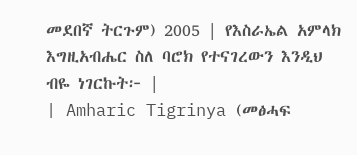መደበኛ ትርጉም) 2005 | የእስራኤል አምላክ እግዚአብሔር ስለ ባሮክ የተናገረውን እንዲህ ብዬ ነገርኩት፦ |
| Amharic Tigrinya (መፅሓፍ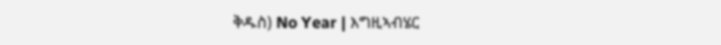ቅዱስ) No Year | እግዚኣብሄር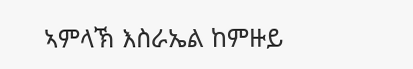ኣምላኽ እስራኤል ከምዙይ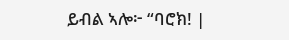ይብል ኣሎ፦ “ባሮክ! |